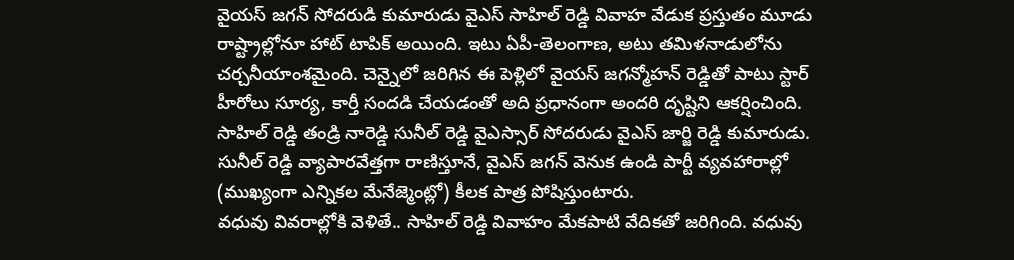వైయస్ జగన్ సోదరుడి కుమారుడు వైఎస్ సాహిల్ రెడ్డి వివాహ వేడుక ప్రస్తుతం మూడు రాష్ట్రాల్లోనూ హాట్ టాపిక్ అయింది. ఇటు ఏపీ-తెలంగాణ, అటు తమిళనాడులోను చర్చనీయాంశమైంది. చెన్నైలో జరిగిన ఈ పెళ్లిలో వైయస్ జగన్మోహన్ రెడ్డితో పాటు స్టార్ హీరోలు సూర్య, కార్తీ సందడి చేయడంతో అది ప్రధానంగా అందరి దృష్టిని ఆకర్షించింది. సాహిల్ రెడ్డి తండ్రి నారెడ్డి సునీల్ రెడ్డి వైఎస్సార్ సోదరుడు వైఎస్ జార్జి రెడ్డి కుమారుడు. సునీల్ రెడ్డి వ్యాపారవేత్తగా రాణిస్తూనే, వైఎస్ జగన్ వెనుక ఉండి పార్టీ వ్యవహారాల్లో (ముఖ్యంగా ఎన్నికల మేనేజ్మెంట్లో) కీలక పాత్ర పోషిస్తుంటారు.
వధువు వివరాల్లోకి వెళితే.. సాహిల్ రెడ్డి వివాహం మేకపాటి వేదికతో జరిగింది. వధువు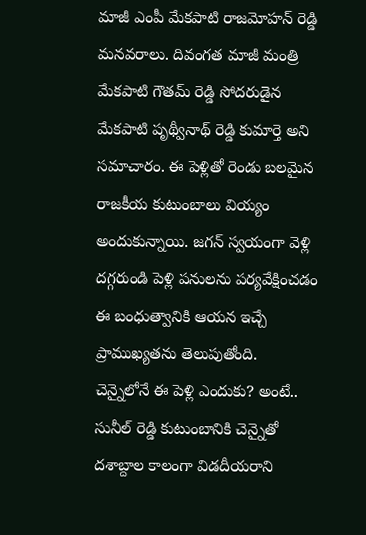మాజీ ఎంపీ మేకపాటి రాజమోహన్ రెడ్డి మనవరాలు. దివంగత మాజీ మంత్రి మేకపాటి గౌతమ్ రెడ్డి సోదరుడైన మేకపాటి పృథ్వీనాథ్ రెడ్డి కుమార్తె అని సమాచారం. ఈ పెళ్లితో రెండు బలమైన రాజకీయ కుటుంబాలు వియ్యం అందుకున్నాయి. జగన్ స్వయంగా వెళ్లి దగ్గరుండి పెళ్లి పనులను పర్యవేక్షించడం ఈ బంధుత్వానికి ఆయన ఇచ్చే ప్రాముఖ్యతను తెలుపుతోంది.
చెన్నైలోనే ఈ పెళ్లి ఎందుకు? అంటే.. సునీల్ రెడ్డి కుటుంబానికి చెన్నైతో దశాబ్దాల కాలంగా విడదీయరాని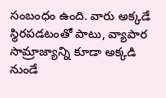సంబంధం ఉంది. వారు అక్కడే స్థిరపడటంతో పాటు, వ్యాపార సామ్రాజ్యాన్ని కూడా అక్కడి నుండే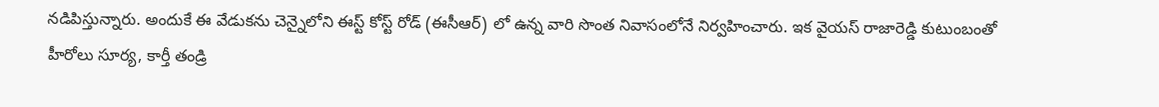నడిపిస్తున్నారు. అందుకే ఈ వేడుకను చెన్నైలోని ఈస్ట్ కోస్ట్ రోడ్ (ఈసీఆర్) లో ఉన్న వారి సొంత నివాసంలోనే నిర్వహించారు. ఇక వైయస్ రాజారెడ్డి కుటుంబంతో హీరోలు సూర్య, కార్తీ తండ్రి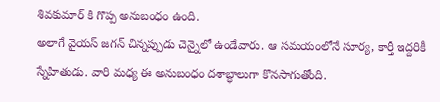శివకుమార్ కి గొప్ప అనుబంధం ఉంది.
అలాగే వైయస్ జగన్ చిన్నప్పుడు చెన్నైలో ఉండేవారు. ఆ సమయంలోనే సూర్య, కార్తీ ఇద్దరికీ స్నేహితుడు. వారి మధ్య ఈ అనుబంధం దశాబ్ధాలుగా కొనసాగుతోంది.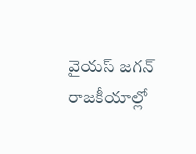వైయస్ జగన్ రాజకీయాల్లో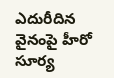ఎదురీదిన వైనంపై హీరో సూర్య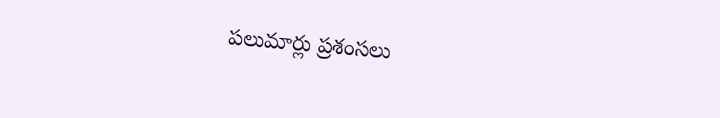పలుమార్లు ప్రశంసలు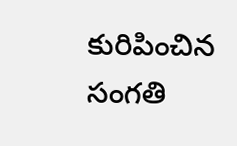కురిపించిన సంగతి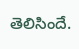తెలిసిందే.